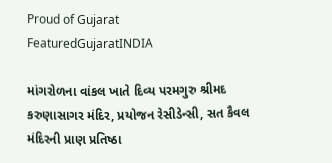Proud of Gujarat
FeaturedGujaratINDIA

માંગરોળના વાંકલ ખાતે દિવ્ય પરમગુરુ શ્રીમદ કરુણાસાગર મંદિર, પ્રયોજન રેસીડેન્સી, સત કૈવલ મંદિરની પ્રાણ પ્રતિષ્ઠા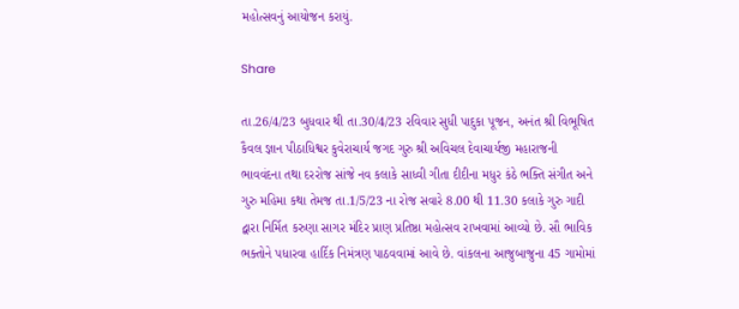મહોત્સવનું આયોજન કરાયું.

Share

તા.26/4/23 બુધવાર થી તા.30/4/23 રવિવાર સુધી પાદુકા પૂજન, અનંત શ્રી વિભૂષિત કૈવલ જ્ઞાન પીઠાધિશ્વર કુવેરાચાર્ય જગદ ગુરુ શ્રી અવિચલ દેવાચાર્યજી મહારાજની ભાવવંદના તથા દરરોજ સાંજે નવ કલાકે સાધ્વી ગીતા દીદીના મધુર કંઠે ભક્તિ સંગીત અને ગુરુ મહિમા કથા તેમજ તા.1/5/23 ના રોજ સવારે 8.00 થી 11.30 કલાકે ગુરુ ગાદી દ્વારા નિર્મિત કરુણા સાગર મંદિર પ્રાણ પ્રતિષ્ઠા મહોત્સવ રાખવામાં આવ્યો છે. સૌ ભાવિક ભક્તોને પધારવા હાર્દિક નિમંત્રણ પાઠવવામાં આવે છે. વાંકલના આજુબાજુના 45 ગામોમાં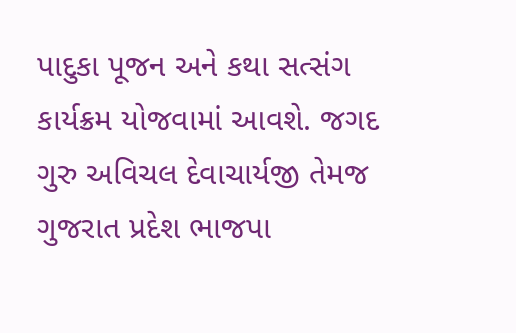પાદુકા પૂજન અને કથા સત્સંગ કાર્યક્રમ યોજવામાં આવશે. જગદ ગુરુ અવિચલ દેવાચાર્યજી તેમજ ગુજરાત પ્રદેશ ભાજપા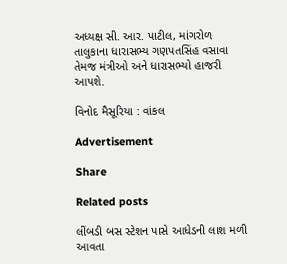અધ્યક્ષ સી. આર. પાટીલ, માંગરોળ તાલુકાના ધારાસભ્ય ગણપતસિંહ વસાવા તેમજ મંત્રીઓ અને ધારાસભ્યો હાજરી આપશે.

વિનોદ મૈસૂરિયા : વાંકલ

Advertisement

Share

Related posts

લીંબડી બસ સ્ટેશન પાસે આધેડની લાશ મળી આવતા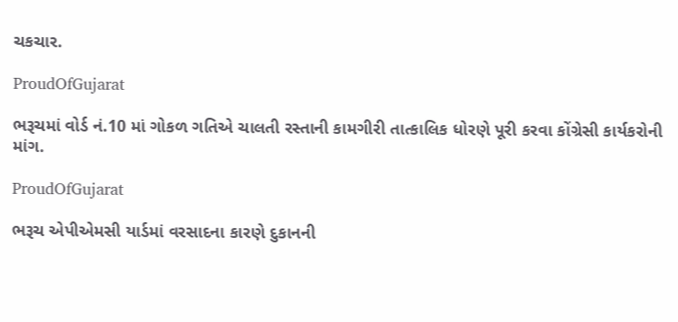ચકચાર.

ProudOfGujarat

ભરૂચમાં વોર્ડ નં.10 માં ગોકળ ગતિએ ચાલતી રસ્તાની કામગીરી તાત્કાલિક ધોરણે પૂરી કરવા કોંગ્રેસી કાર્યકરોની માંગ.

ProudOfGujarat

ભરૂચ એપીએમસી યાર્ડમાં વરસાદના કારણે દુકાનની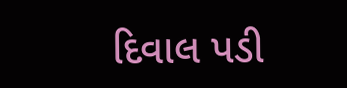દિવાલ પડી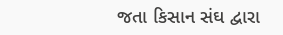જતા કિસાન સંઘ દ્વારા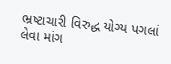ભ્રષ્ટાચારી વિરુદ્ધ યોગ્ય પગલાં લેવા માંગ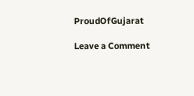ProudOfGujarat

Leave a Comment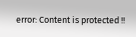error: Content is protected !!